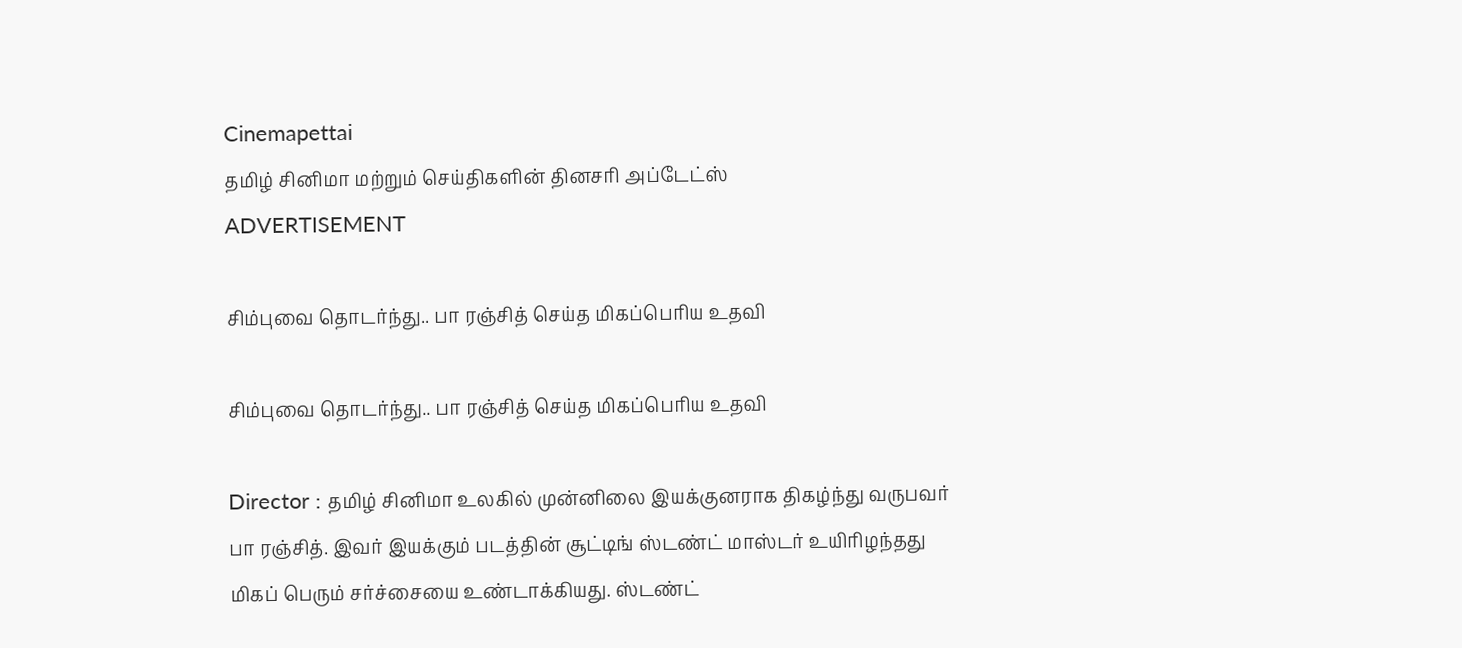Cinemapettai
தமிழ் சினிமா மற்றும் செய்திகளின் தினசரி அப்டேட்ஸ்
ADVERTISEMENT

சிம்புவை தொடர்ந்து.. பா ரஞ்சித் செய்த மிகப்பெரிய உதவி

சிம்புவை தொடர்ந்து.. பா ரஞ்சித் செய்த மிகப்பெரிய உதவி

Director : தமிழ் சினிமா உலகில் முன்னிலை இயக்குனராக திகழ்ந்து வருபவர் பா ரஞ்சித். இவர் இயக்கும் படத்தின் சூட்டிங் ஸ்டண்ட் மாஸ்டர் உயிரிழந்தது மிகப் பெரும் சர்ச்சையை உண்டாக்கியது. ஸ்டண்ட்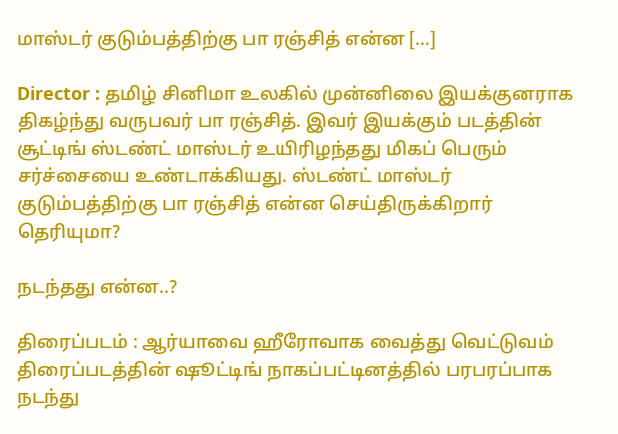மாஸ்டர் குடும்பத்திற்கு பா ரஞ்சித் என்ன […]

Director : தமிழ் சினிமா உலகில் முன்னிலை இயக்குனராக திகழ்ந்து வருபவர் பா ரஞ்சித். இவர் இயக்கும் படத்தின் சூட்டிங் ஸ்டண்ட் மாஸ்டர் உயிரிழந்தது மிகப் பெரும் சர்ச்சையை உண்டாக்கியது. ஸ்டண்ட் மாஸ்டர் குடும்பத்திற்கு பா ரஞ்சித் என்ன செய்திருக்கிறார் தெரியுமா?

நடந்தது என்ன..?

திரைப்படம் : ஆர்யாவை ஹீரோவாக வைத்து வெட்டுவம் திரைப்படத்தின் ஷூட்டிங் நாகப்பட்டினத்தில் பரபரப்பாக நடந்து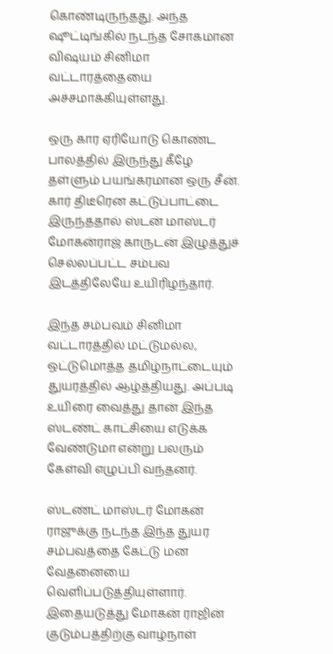கொண்டிருந்தது. அந்த ஷூட்டிங்கில் நடந்த சோகமான விஷயம் சினிமா வட்டாரத்தையை அச்சமாக்கியுள்ளது.

ஒரு கார ஏரியோடு கொண்ட பாலத்தில் இருந்து கீழே தள்ளும் பயங்கரமான ஒரு சீன். கார் திடீரென கட்டுப்பாட்டை இருந்ததால் ஸ்டன் மாஸ்டர் மோகன்ராஜ் காருடன் இழுத்துச் செல்லப்பட்ட சம்பவ இடத்திலேயே உயிரிழந்தார்.

இந்த சம்பவம் சினிமா வட்டாரத்தில் மட்டுமல்ல, ஒட்டுமொத்த தமிழ்நாட்டையும் துயரத்தில் ஆழ்த்தியது. அப்படி உயிரை வைத்து தான் இந்த ஸ்டண்ட் காட்சியை எடுக்க வேண்டுமா என்று பலரும் கேள்வி எழுப்பி வந்தனர்.

ஸ்டண்ட் மாஸ்டர் மோகன் ராஜுக்கு நடந்த இந்த துயர சம்பவத்தை கேட்டு மன வேதனையை வெளிப்படுத்தியுள்ளார். இதையடுத்து மோகன் ராஜின் குடும்பத்திற்கு வாழ்நாள்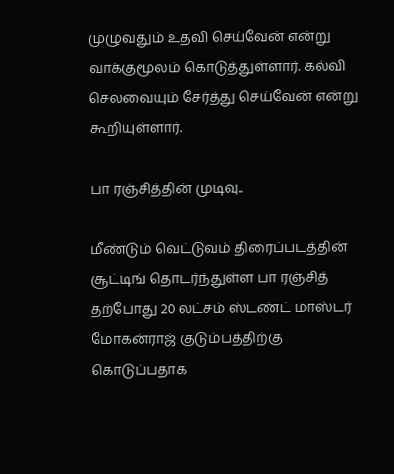முழுவதும் உதவி செய்வேன் என்று வாக்குமூலம் கொடுத்துள்ளார். கல்வி செலவையும் சேர்த்து செய்வேன் என்று கூறியுள்ளார்.

பா ரஞ்சித்தின் முடிவு..

மீண்டும் வெட்டுவம் திரைப்படத்தின் சூட்டிங் தொடர்ந்துள்ள பா ரஞ்சித் தற்போது 20 லட்சம் ஸ்டண்ட் மாஸ்டர் மோகன்ராஜ் குடும்பத்திற்கு கொடுப்பதாக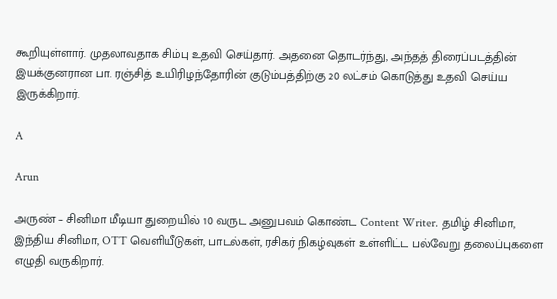கூறியுள்ளார். முதலாவதாக சிம்பு உதவி செய்தார். அதனை தொடர்ந்து, அந்தத் திரைப்படத்தின் இயக்குனரான பா. ரஞ்சித் உயிரிழந்தோரின் குடும்பத்திற்கு 20 லட்சம் கொடுத்து உதவி செய்ய இருக்கிறார்.

A

Arun

அருண் – சினிமா மீடியா துறையில் 10 வருட அனுபவம் கொண்ட Content Writer. தமிழ் சினிமா, இந்திய சினிமா, OTT வெளியீடுகள், பாடல்கள், ரசிகர் நிகழ்வுகள் உள்ளிட்ட பல்வேறு தலைப்புகளை எழுதி வருகிறார்.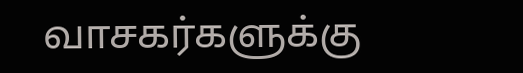வாசகர்களுக்கு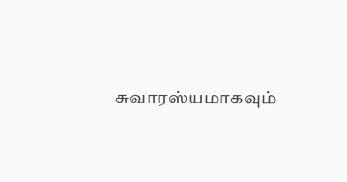சுவாரஸ்யமாகவும்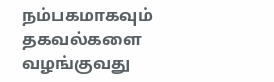நம்பகமாகவும் தகவல்களை வழங்குவது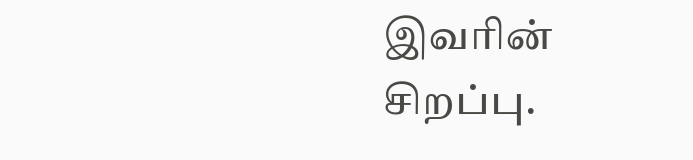இவரின் சிறப்பு.